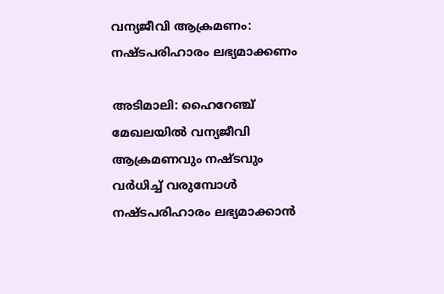വന്യജീവി ആക്രമണം: നഷ്ടപരിഹാരം ലഭ്യമാക്കണം

അടിമാലി: ഹൈറേഞ്ച് മേഖലയില്‍ വന്യജീവി ആക്രമണവും നഷ്ടവും വര്‍ധിച്ച് വരുമ്പോള്‍ നഷ്ടപരിഹാരം ലഭ്യമാക്കാൻ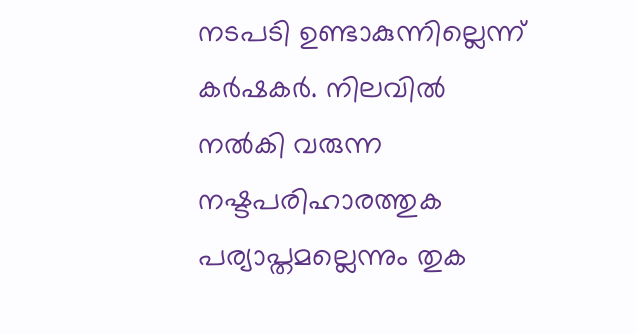നടപടി ഉണ്ടാകുന്നില്ലെന്ന് കര്‍ഷകര്‍. നിലവില്‍ നല്‍കി വരുന്ന നഷ്ടപരിഹാരത്തുക പര്യാപ്തമല്ലെന്നും തുക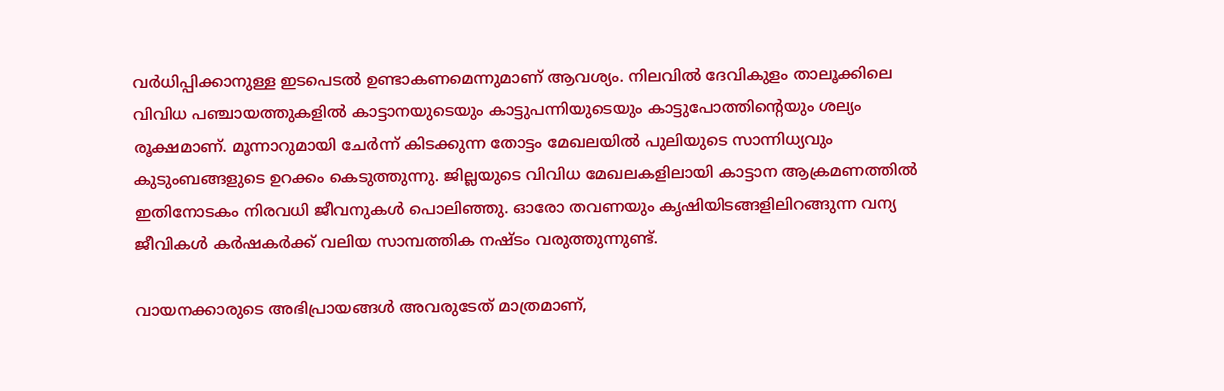വര്‍ധിപ്പിക്കാനുള്ള ഇടപെടല്‍ ഉണ്ടാകണമെന്നുമാണ് ആവശ്യം. നിലവില്‍ ദേവികുളം താലൂക്കിലെ വിവിധ പഞ്ചായത്തുകളില്‍ കാട്ടാനയുടെയും കാട്ടുപന്നിയുടെയും കാട്ടുപോത്തിന്റെയും ശല്യം രൂക്ഷമാണ്. മൂന്നാറുമായി ചേര്‍ന്ന് കിടക്കുന്ന തോട്ടം മേഖലയില്‍ പുലിയുടെ സാന്നിധ്യവും കുടുംബങ്ങളുടെ ഉറക്കം കെടുത്തുന്നു. ജില്ലയുടെ വിവിധ മേഖലകളിലായി കാട്ടാന ആക്രമണത്തില്‍ ഇതിനോടകം നിരവധി ജീവനുകള്‍ പൊലിഞ്ഞു. ഓരോ തവണയും കൃഷിയിടങ്ങളിലിറങ്ങുന്ന വന്യ ജീവികള്‍ കര്‍ഷകര്‍ക്ക് വലിയ സാമ്പത്തിക നഷ്ടം വരുത്തുന്നുണ്ട്.

വായനക്കാരുടെ അഭിപ്രായങ്ങള്‍ അവരുടേത് മാത്രമാണ്,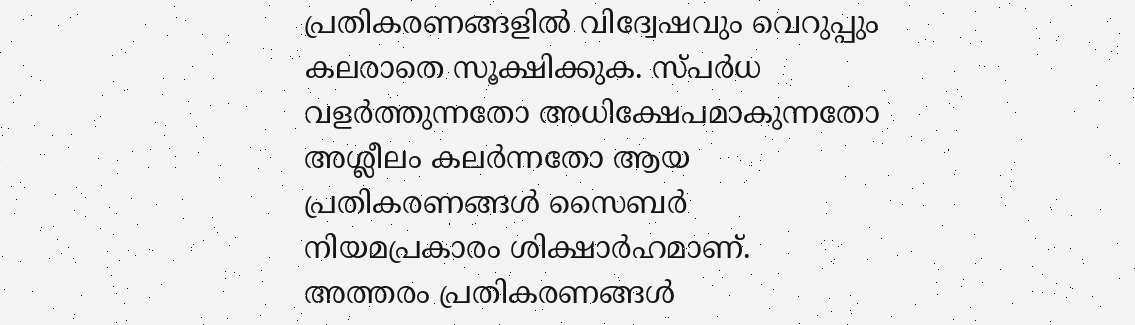പ്രതികരണങ്ങളിൽ വിദ്വേഷവും വെറുപ്പും കലരാതെ സൂക്ഷിക്കുക. സ്പർധ വളർത്തുന്നതോ അധിക്ഷേപമാകുന്നതോ അശ്ലീലം കലർന്നതോ ആയ പ്രതികരണങ്ങൾ സൈബർ നിയമപ്രകാരം ശിക്ഷാർഹമാണ്. അത്തരം പ്രതികരണങ്ങൾ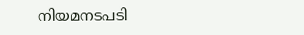നിയമനടപടി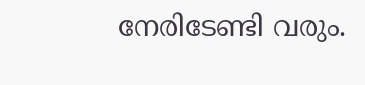നേരിടേണ്ടി വരും.